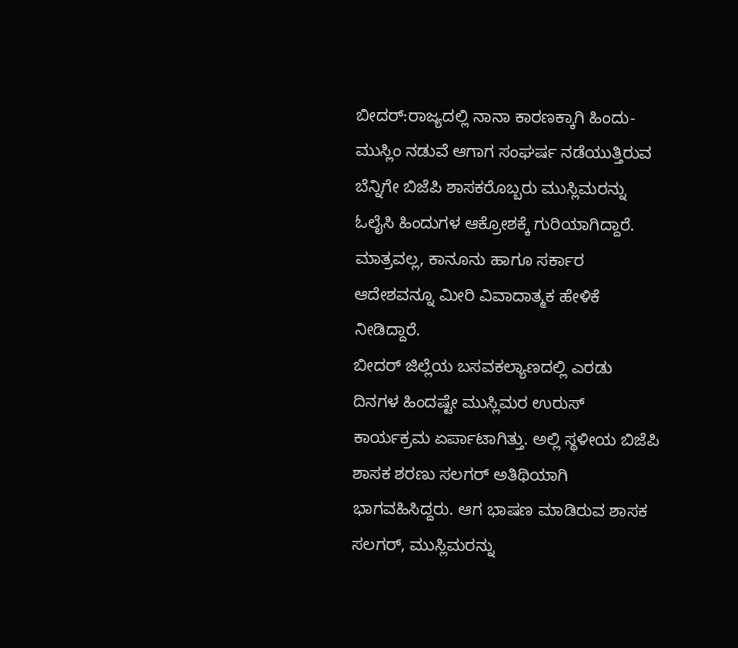ಬೀದರ್:ರಾಜ್ಯದಲ್ಲಿ ನಾನಾ ಕಾರಣಕ್ಕಾಗಿ ಹಿಂದು-ಮುಸ್ಲಿಂ ನಡುವೆ ಆಗಾಗ ಸಂಘರ್ಷ ನಡೆಯುತ್ತಿರುವ ಬೆನ್ನಿಗೇ ಬಿಜೆಪಿ ಶಾಸಕರೊಬ್ಬರು ಮುಸ್ಲಿಮರನ್ನು ಓಲೈಸಿ ಹಿಂದುಗಳ ಆಕ್ರೋಶಕ್ಕೆ ಗುರಿಯಾಗಿದ್ದಾರೆ. ಮಾತ್ರವಲ್ಲ, ಕಾನೂನು ಹಾಗೂ ಸರ್ಕಾರ ಆದೇಶವನ್ನೂ ಮೀರಿ ವಿವಾದಾತ್ಮಕ ಹೇಳಿಕೆ ನೀಡಿದ್ದಾರೆ.
ಬೀದರ್ ಜಿಲ್ಲೆಯ ಬಸವಕಲ್ಯಾಣದಲ್ಲಿ ಎರಡು ದಿನಗಳ ಹಿಂದಷ್ಟೇ ಮುಸ್ಲಿಮರ ಉರುಸ್ ಕಾರ್ಯಕ್ರಮ ಏರ್ಪಾಟಾಗಿತ್ತು. ಅಲ್ಲಿ ಸ್ಥಳೀಯ ಬಿಜೆಪಿ ಶಾಸಕ ಶರಣು ಸಲಗರ್ ಅತಿಥಿಯಾಗಿ ಭಾಗವಹಿಸಿದ್ದರು. ಆಗ ಭಾಷಣ ಮಾಡಿರುವ ಶಾಸಕ ಸಲಗರ್, ಮುಸ್ಲಿಮರನ್ನು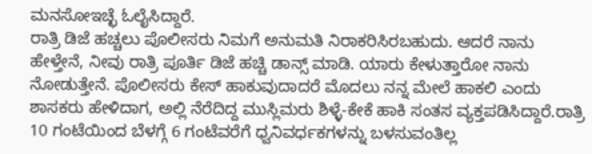ಮನಸೋಇಚ್ಛೆ ಓಲೈಸಿದ್ದಾರೆ.
ರಾತ್ರಿ ಡಿಜೆ ಹಚ್ಚಲು ಪೊಲೀಸರು ನಿಮಗೆ ಅನುಮತಿ ನಿರಾಕರಿಸಿರಬಹುದು. ಆದರೆ ನಾನು ಹೇಳ್ತೇನೆ, ನೀವು ರಾತ್ರಿ ಪೂರ್ತಿ ಡಿಜೆ ಹಚ್ಚಿ ಡಾನ್ಸ್ ಮಾಡಿ. ಯಾರು ಕೇಳುತ್ತಾರೋ ನಾನು ನೋಡುತ್ತೇನೆ. ಪೊಲೀಸರು ಕೇಸ್ ಹಾಕುವುದಾದರೆ ಮೊದಲು ನನ್ನ ಮೇಲೆ ಹಾಕಲಿ ಎಂದು ಶಾಸಕರು ಹೇಳಿದಾಗ, ಅಲ್ಲಿ ನೆರೆದಿದ್ದ ಮುಸ್ಲಿಮರು ಶಿಳ್ಳೆ-ಕೇಕೆ ಹಾಕಿ ಸಂತಸ ವ್ಯಕ್ತಪಡಿಸಿದ್ದಾರೆ.ರಾತ್ರಿ 10 ಗಂಟೆಯಿಂದ ಬೆಳಗ್ಗೆ 6 ಗಂಟೆವರೆಗೆ ಧ್ವನಿವರ್ಧಕಗಳನ್ನು ಬಳಸುವಂತಿಲ್ಲ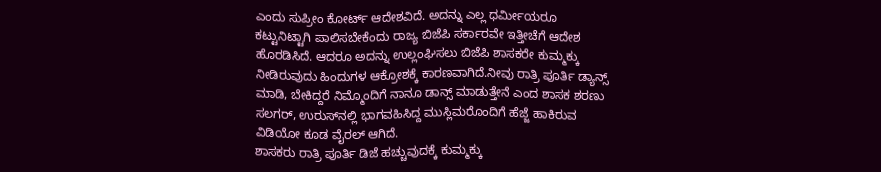ಎಂದು ಸುಪ್ರೀಂ ಕೋರ್ಟ್ ಆದೇಶವಿದೆ. ಅದನ್ನು ಎಲ್ಲ ಧರ್ಮೀಯರೂ ಕಟ್ಟುನಿಟ್ಟಾಗಿ ಪಾಲಿಸಬೇಕೆಂದು ರಾಜ್ಯ ಬಿಜೆಪಿ ಸರ್ಕಾರವೇ ಇತ್ತೀಚೆಗೆ ಆದೇಶ ಹೊರಡಿಸಿದೆ. ಆದರೂ ಅದನ್ನು ಉಲ್ಲಂಘಿಸಲು ಬಿಜೆಪಿ ಶಾಸಕರೇ ಕುಮ್ಮಕ್ಕು ನೀಡಿರುವುದು ಹಿಂದುಗಳ ಆಕ್ರೋಶಕ್ಕೆ ಕಾರಣವಾಗಿದೆ.ನೀವು ರಾತ್ರಿ ಪೂರ್ತಿ ಡ್ಯಾನ್ಸ್ ಮಾಡಿ, ಬೇಕಿದ್ದರೆ ನಿಮ್ಮೊಂದಿಗೆ ನಾನೂ ಡಾನ್ಸ್ ಮಾಡುತ್ತೇನೆ ಎಂದ ಶಾಸಕ ಶರಣು ಸಲಗರ್, ಉರುಸ್‌ನಲ್ಲಿ ಭಾಗವಹಿಸಿದ್ದ ಮುಸ್ಲಿಮರೊಂದಿಗೆ ಹೆಜ್ಜೆ ಹಾಕಿರುವ ವಿಡಿಯೋ ಕೂಡ ವೈರಲ್ ಆಗಿದೆ.
ಶಾಸಕರು ರಾತ್ರಿ ಪೂರ್ತಿ ಡಿಜೆ ಹಚ್ಚುವುದಕ್ಕೆ ಕುಮ್ಮಕ್ಕು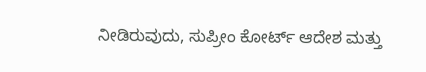ನೀಡಿರುವುದು, ಸುಪ್ರೀಂ ಕೋರ್ಟ್ ಆದೇಶ ಮತ್ತು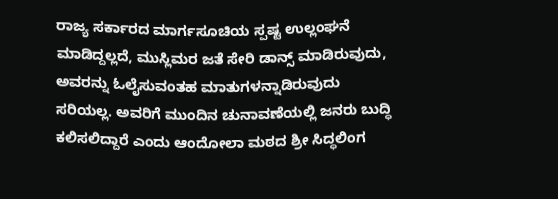ರಾಜ್ಯ ಸರ್ಕಾರದ ಮಾರ್ಗಸೂಚಿಯ ಸ್ಪಷ್ಟ ಉಲ್ಲಂಘನೆ ಮಾಡಿದ್ದಲ್ಲದೆ, ಮುಸ್ಲಿಮರ ಜತೆ ಸೇರಿ ಡಾನ್ಸ್ ಮಾಡಿರುವುದು, ಅವರನ್ನು ಓಲೈಸುವಂತಹ ಮಾತುಗಳನ್ನಾಡಿರುವುದು ಸರಿಯಲ್ಲ. ಅವರಿಗೆ ಮುಂದಿನ ಚುನಾವಣೆಯಲ್ಲಿ ಜನರು ಬುದ್ಧಿ ಕಲಿಸಲಿದ್ದಾರೆ ಎಂದು ಆಂದೋಲಾ ಮಠದ ಶ್ರೀ ಸಿದ್ಧಲಿಂಗ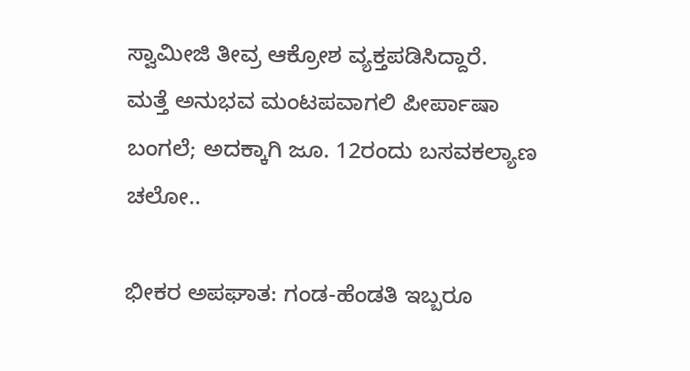ಸ್ವಾಮೀಜಿ ತೀವ್ರ ಆಕ್ರೋಶ ವ್ಯಕ್ತಪಡಿಸಿದ್ದಾರೆ.
ಮತ್ತೆ ಅನುಭವ ಮಂಟಪವಾಗಲಿ ಪೀರ್ಪಾಷಾ ಬಂಗಲೆ; ಅದಕ್ಕಾಗಿ ಜೂ. 12ರಂದು ಬಸವಕಲ್ಯಾಣ ಚಲೋ..

ಭೀಕರ ಅಪಘಾತ: ಗಂಡ-ಹೆಂಡತಿ ಇಬ್ಬರೂ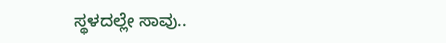ಸ್ಥಳದಲ್ಲೇ ಸಾವು..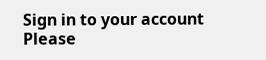Sign in to your account
Please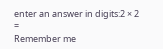enter an answer in digits:2 × 2 =
Remember me